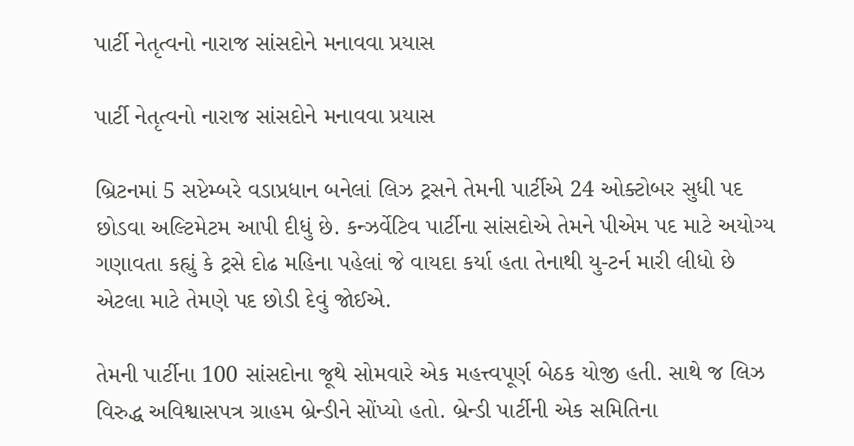પાર્ટી નેતૃત્વનો નારાજ સાંસદોને મનાવવા પ્રયાસ

પાર્ટી નેતૃત્વનો નારાજ સાંસદોને મનાવવા પ્રયાસ

બ્રિટનમાં 5 સપ્ટેમ્બરે વડાપ્રધાન બનેલાં લિઝ ટ્રસને તેમની પાર્ટીએ 24 ઓક્ટોબર સુધી પદ છોડવા અલ્ટિમેટમ આપી દીધું છે. કન્ઝર્વેટિવ પાર્ટીના સાંસદોએ તેમને પીએમ પદ માટે અયોગ્ય ગણાવતા કહ્યું કે ટ્રસે દોઢ મહિના પહેલાં જે વાયદા કર્યા હતા તેનાથી યુ-ટર્ન મારી લીધો છે એટલા માટે તેમણે પદ છોડી દેવું જોઈએ.

તેમની પાર્ટીના 100 સાંસદોના જૂથે સોમવારે એક મહત્ત્વપૂર્ણ બેઠક યોજી હતી. સાથે જ લિઝ વિરુદ્ધ અવિશ્વાસપત્ર ગ્રાહમ બ્રેન્ડીને સોંપ્યો હતો. બ્રેન્ડી પાર્ટીની એક સમિતિના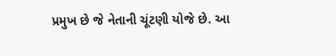પ્રમુખ છે જે નેતાની ચૂંટણી યોજે છે. આ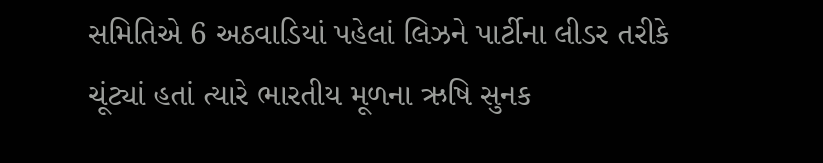સમિતિએ 6 અઠવાડિયાં પહેલાં લિઝને પાર્ટીના લીડર તરીકે ચૂંટ્યાં હતાં ત્યારે ભારતીય મૂળના ઋષિ સુનક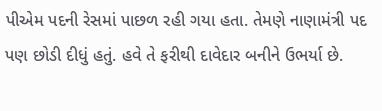પીએમ પદની રેસમાં પાછળ રહી ગયા હતા. તેમણે નાણામંત્રી પદ પણ છોડી દીધું હતું. હવે તે ફરીથી દાવેદાર બનીને ઉભર્યા છે.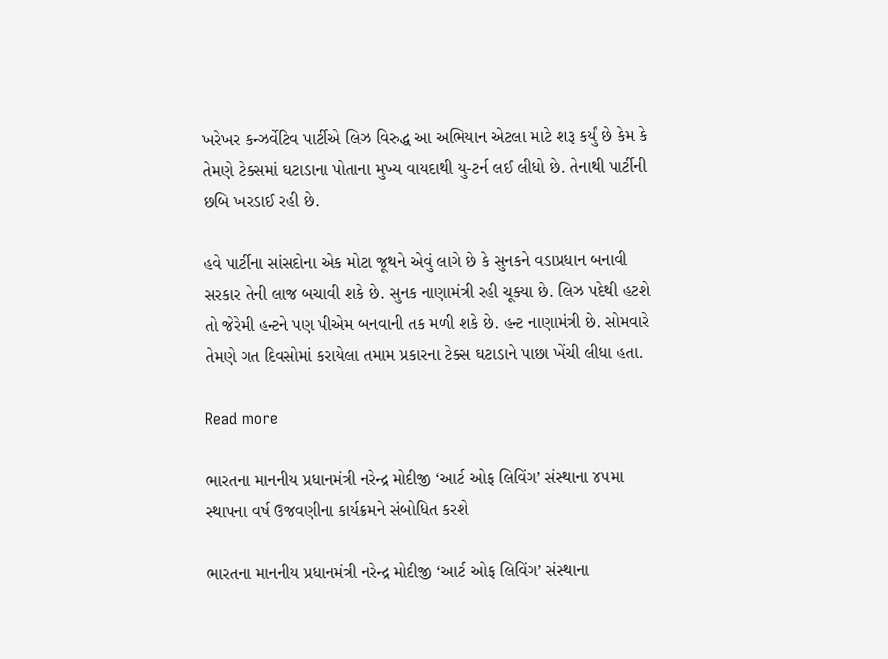ખરેખર કન્ઝર્વેટિવ પાર્ટીએ લિઝ વિરુદ્ધ આ અભિયાન એટલા માટે શરૂ કર્યું છે કેમ કે તેમણે ટેક્સમાં ઘટાડાના પોતાના મુખ્ય વાયદાથી યુ-ટર્ન લઈ લીધો છે. તેનાથી પાર્ટીની છબિ ખરડાઈ રહી છે.

હવે પાર્ટીના સાંસદોના એક મોટા જૂથને એવું લાગે છે કે સુનકને વડાપ્રધાન બનાવી સરકાર તેની લાજ બચાવી શકે છે. સુનક નાણામંત્રી રહી ચૂક્યા છે. લિઝ પદેથી હટશે તો જેરેમી હન્ટને પણ પીએમ બનવાની તક મળી શકે છે. હન્ટ નાણામંત્રી છે. સોમવારે તેમણે ગત દિવસોમાં કરાયેલા તમામ પ્રકારના ટેક્સ ઘટાડાને પાછા ખેંચી લીધા હતા.

Read more

ભારતના માનનીય પ્રધાનમંત્રી નરેન્દ્ર મોદીજી ‘આર્ટ ઓફ લિવિંગ’ સંસ્થાના ૪૫મા સ્થાપના વર્ષ ઉજવણીના કાર્યક્રમને સંબોધિત કરશે

ભારતના માનનીય પ્રધાનમંત્રી નરેન્દ્ર મોદીજી ‘આર્ટ ઓફ લિવિંગ’ સંસ્થાના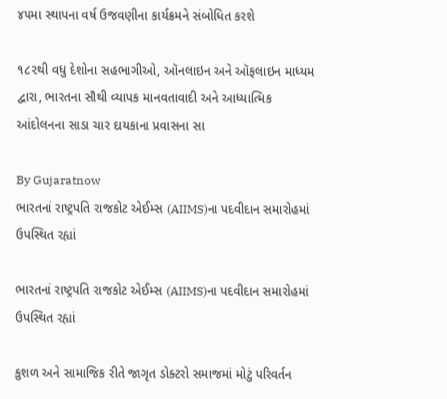૪૫મા સ્થાપના વર્ષ ઉજવણીના કાર્યક્રમને સંબોધિત કરશે

૧૮૨થી વધુ દેશોના સહભાગીઓ, ઑનલાઇન અને ઑફલાઇન માધ્યમ દ્વારા, ભારતના સૌથી વ્યાપક માનવતાવાદી અને આધ્યાત્મિક આંદોલનના સાડા ચાર દાયકાના પ્રવાસના સા

By Gujaratnow
ભારતનાં રાષ્ટ્રપતિ રાજકોટ એઈમ્સ (AIIMS)ના પદવીદાન સમારોહમાં ઉપસ્થિત રહ્યાં

ભારતનાં રાષ્ટ્રપતિ રાજકોટ એઈમ્સ (AIIMS)ના પદવીદાન સમારોહમાં ઉપસ્થિત રહ્યાં

કુશળ અને સામાજિક રીતે જાગૃત ડોક્ટરો સમાજમાં મોટું પરિવર્તન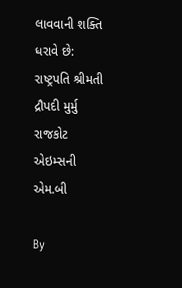લાવવાની શક્તિ ધરાવે છે: રાષ્ટ્રપતિ શ્રીમતી દ્રૌપદી મુર્મુ રાજકોટ એઇમ્સની એમ.બી

By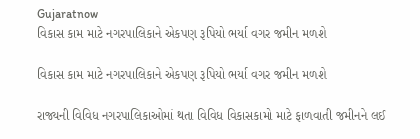Gujaratnow
વિકાસ કામ માટે નગરપાલિકાને એકપણ રૂપિયો ભર્યા વગર જમીન મળશે

વિકાસ કામ માટે નગરપાલિકાને એકપણ રૂપિયો ભર્યા વગર જમીન મળશે

રાજ્યની વિવિધ નગરપાલિકાઓમાં થતા વિવિધ વિકાસકામો માટે ફાળવાતી જમીનને લઈ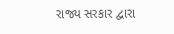રાજ્ય સરકાર દ્વારા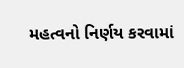મહત્વનો નિર્ણય કરવામાં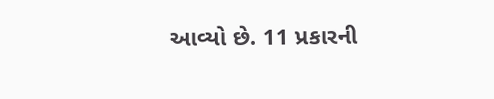આવ્યો છે. 11 પ્રકારની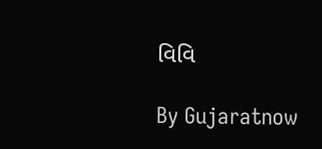વિવિ

By Gujaratnow